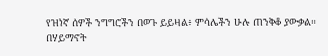የዝነኛ ሰዎች ንግግሮችን በወጉ ይይዛል፥ ምሳሌችን ሁሉ ጠንቅቆ ያውቃል።
በሃይማኖት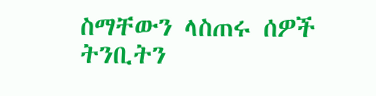ስማቸውን ላስጠሩ ሰዎች ትንቢትን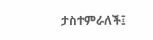ታስተምራለች፤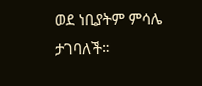ወደ ነቢያትም ምሳሌ ታገባለች።